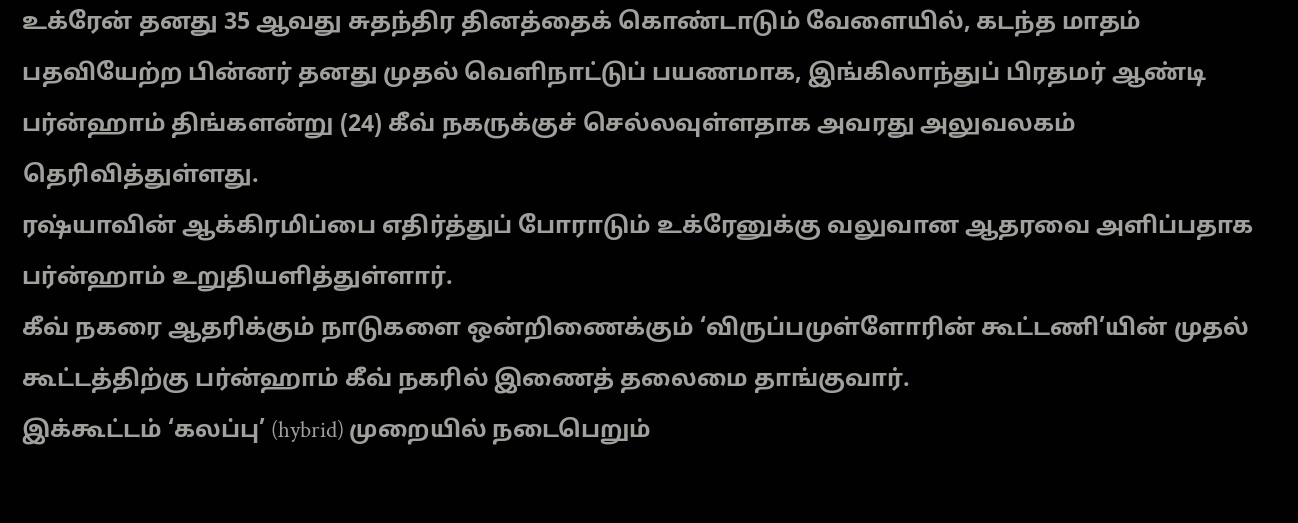உக்ரேன் தனது 35 ஆவது சுதந்திர தினத்தைக் கொண்டாடும் வேளையில், கடந்த மாதம் பதவியேற்ற பின்னர் தனது முதல் வெளிநாட்டுப் பயணமாக, இங்கிலாந்துப் பிரதமர் ஆண்டி பர்ன்ஹாம் திங்களன்று (24) கீவ் நகருக்குச் செல்லவுள்ளதாக அவரது அலுவலகம் தெரிவித்துள்ளது.
ரஷ்யாவின் ஆக்கிரமிப்பை எதிர்த்துப் போராடும் உக்ரேனுக்கு வலுவான ஆதரவை அளிப்பதாக பர்ன்ஹாம் உறுதியளித்துள்ளார்.
கீவ் நகரை ஆதரிக்கும் நாடுகளை ஒன்றிணைக்கும் ‘விருப்பமுள்ளோரின் கூட்டணி’யின் முதல் கூட்டத்திற்கு பர்ன்ஹாம் கீவ் நகரில் இணைத் தலைமை தாங்குவார்.
இக்கூட்டம் ‘கலப்பு’ (hybrid) முறையில் நடைபெறும்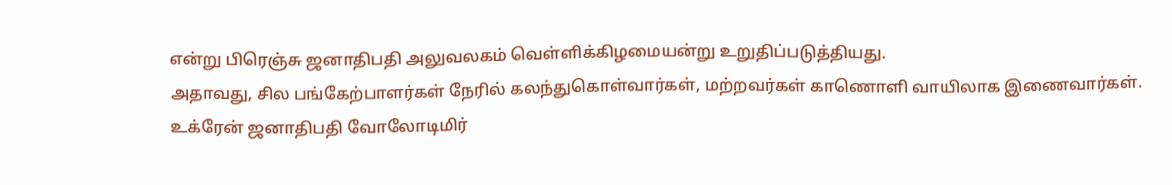என்று பிரெஞ்சு ஜனாதிபதி அலுவலகம் வெள்ளிக்கிழமையன்று உறுதிப்படுத்தியது.
அதாவது, சில பங்கேற்பாளர்கள் நேரில் கலந்துகொள்வார்கள், மற்றவர்கள் காணொளி வாயிலாக இணைவார்கள்.
உக்ரேன் ஜனாதிபதி வோலோடிமிர்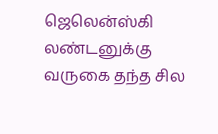ஜெலென்ஸ்கி லண்டனுக்கு வருகை தந்த சில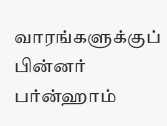வாரங்களுக்குப் பின்னர் பர்ன்ஹாம்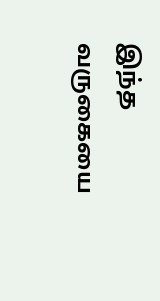இந்த வருகையை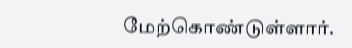மேற்கொண்டுள்ளார்.